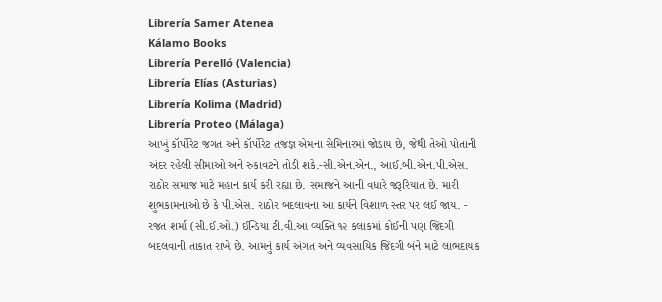Librería Samer Atenea
Kálamo Books
Librería Perelló (Valencia)
Librería Elías (Asturias)
Librería Kolima (Madrid)
Librería Proteo (Málaga)
આખું કૉર્પોરેટ જગત અને કૉર્પોરેટ તજજ્ઞ એમના સેમિનારમાં જોડાય છે, જેથી તેઓ પોતાની અંદર રહેલી સીમાઓ અને રુકાવટને તોડી શકે.-સી.એન.એન., આઈ.બી.એન.પી.એસ. રાઠોર સમાજ માટે મહાન કાર્ય કરી રહ્યા છે. સમાજને આની વધારે જરૂરિયાત છે. મારી શુભકામનાઓ છે કે પી.એસ. રાઠોર બદલાવના આ કાર્યને વિશાળ સ્તર પર લઈ જાય. - રજત શર્મા (સી.ઈ.ઓ.) ઈન્ડિયા ટી.વી.આ વ્યક્તિ ૧૨ કલાકમાં કોઈની પણ જિંદગી બદલવાની તાકાત રાખે છે. આમનું કાર્ય અંગત અને વ્યવસાયિક જિંદગી બંને માટે લાભદાયક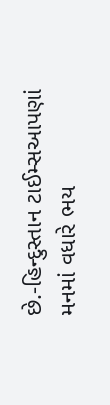છે.-હિન્દુસ્તાન ટાઈમ્સઆપણાં મનમાં વધારે ભય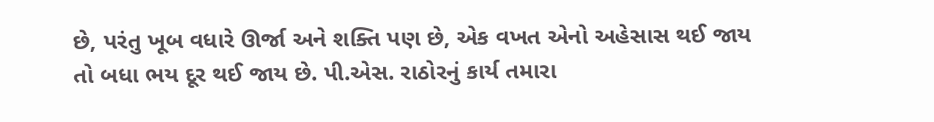છે, પરંતુ ખૂબ વધારે ઊર્જા અને શક્તિ પણ છે, એક વખત એનો અહેસાસ થઈ જાય તો બધા ભય દૂર થઈ જાય છે. પી.એસ. રાઠોરનું કાર્ય તમારા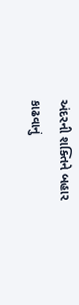અંદરની શક્તિને બહાર કાઢવાનું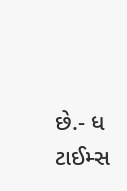છે.- ધ ટાઈમ્સ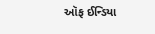ઑફ ઈન્ડિયા